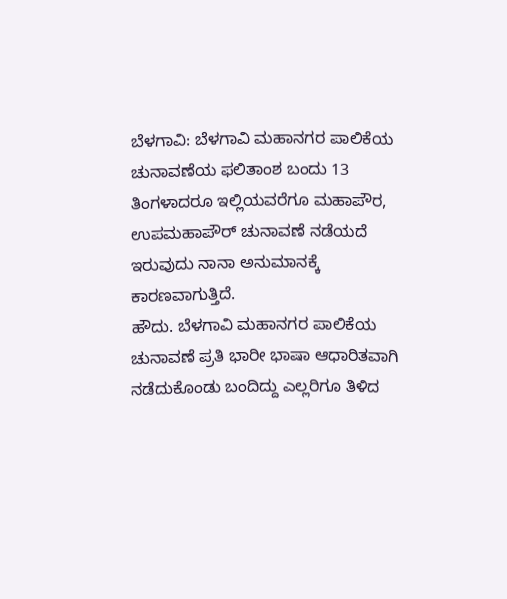ಬೆಳಗಾವಿ: ಬೆಳಗಾವಿ ಮಹಾನಗರ ಪಾಲಿಕೆಯ ಚುನಾವಣೆಯ ಫಲಿತಾಂಶ ಬಂದು 13 ತಿಂಗಳಾದರೂ ಇಲ್ಲಿಯವರೆಗೂ ಮಹಾಪೌರ, ಉಪಮಹಾಪೌರ್ ಚುನಾವಣೆ ನಡೆಯದೆ ಇರುವುದು ನಾನಾ ಅನುಮಾನಕ್ಕೆ ಕಾರಣವಾಗುತ್ತಿದೆ.
ಹೌದು. ಬೆಳಗಾವಿ ಮಹಾನಗರ ಪಾಲಿಕೆಯ ಚುನಾವಣೆ ಪ್ರತಿ ಭಾರೀ ಭಾಷಾ ಆಧಾರಿತವಾಗಿ ನಡೆದುಕೊಂಡು ಬಂದಿದ್ದು ಎಲ್ಲರಿಗೂ ತಿಳಿದ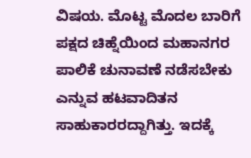ವಿಷಯ. ಮೊಟ್ಟ ಮೊದಲ ಬಾರಿಗೆ ಪಕ್ಷದ ಚಿಹ್ನೆಯಿಂದ ಮಹಾನಗರ ಪಾಲಿಕೆ ಚುನಾವಣೆ ನಡೆಸಬೇಕು ಎನ್ನುವ ಹಟವಾದಿತನ ಸಾಹುಕಾರರದ್ದಾಗಿತ್ತು. ಇದಕ್ಕೆ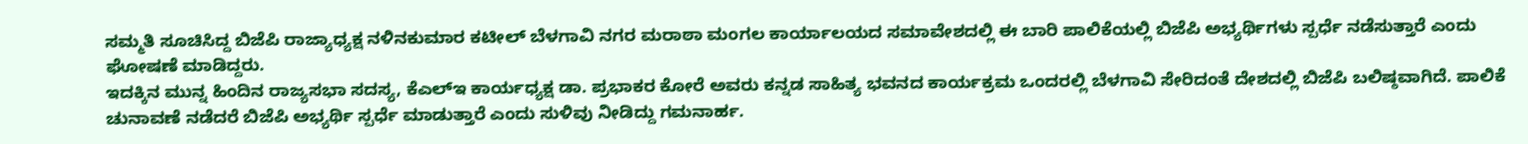ಸಮ್ಮತಿ ಸೂಚಿಸಿದ್ದ ಬಿಜೆಪಿ ರಾಜ್ಯಾಧ್ಯಕ್ಷ ನಳಿನಕುಮಾರ ಕಟೀಲ್ ಬೆಳಗಾವಿ ನಗರ ಮರಾಠಾ ಮಂಗಲ ಕಾರ್ಯಾಲಯದ ಸಮಾವೇಶದಲ್ಲಿ ಈ ಬಾರಿ ಪಾಲಿಕೆಯಲ್ಲಿ ಬಿಜೆಪಿ ಅಭ್ಯರ್ಥಿಗಳು ಸ್ಪರ್ಧೆ ನಡೆಸುತ್ತಾರೆ ಎಂದು ಘೋಷಣೆ ಮಾಡಿದ್ದರು.
ಇದಕ್ಕಿನ ಮುನ್ನ ಹಿಂದಿನ ರಾಜ್ಯಸಭಾ ಸದಸ್ಯ, ಕೆಎಲ್ಇ ಕಾರ್ಯಧ್ಯಕ್ಷ ಡಾ. ಪ್ರಭಾಕರ ಕೋರೆ ಅವರು ಕನ್ನಡ ಸಾಹಿತ್ಯ ಭವನದ ಕಾರ್ಯಕ್ರಮ ಒಂದರಲ್ಲಿ ಬೆಳಗಾವಿ ಸೇರಿದಂತೆ ದೇಶದಲ್ಲಿ ಬಿಜೆಪಿ ಬಲಿಷ್ಠವಾಗಿದೆ. ಪಾಲಿಕೆ ಚುನಾವಣೆ ನಡೆದರೆ ಬಿಜೆಪಿ ಅಭ್ಯರ್ಥಿ ಸ್ಪರ್ಧೆ ಮಾಡುತ್ತಾರೆ ಎಂದು ಸುಳಿವು ನೀಡಿದ್ದು ಗಮನಾರ್ಹ.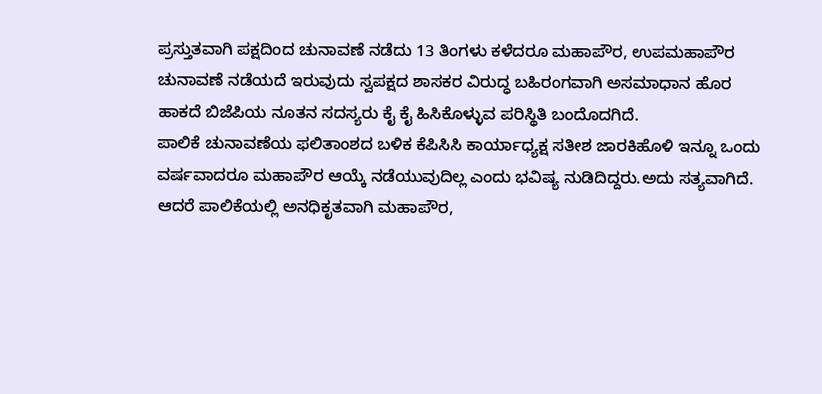ಪ್ರಸ್ತುತವಾಗಿ ಪಕ್ಷದಿಂದ ಚುನಾವಣೆ ನಡೆದು 13 ತಿಂಗಳು ಕಳೆದರೂ ಮಹಾಪೌರ, ಉಪಮಹಾಪೌರ ಚುನಾವಣೆ ನಡೆಯದೆ ಇರುವುದು ಸ್ವಪಕ್ಷದ ಶಾಸಕರ ವಿರುದ್ಧ ಬಹಿರಂಗವಾಗಿ ಅಸಮಾಧಾನ ಹೊರ ಹಾಕದೆ ಬಿಜೆಪಿಯ ನೂತನ ಸದಸ್ಯರು ಕೈ ಕೈ ಹಿಸಿಕೊಳ್ಳುವ ಪರಿಸ್ಥಿತಿ ಬಂದೊದಗಿದೆ.
ಪಾಲಿಕೆ ಚುನಾವಣೆಯ ಫಲಿತಾಂಶದ ಬಳಿಕ ಕೆಪಿಸಿಸಿ ಕಾರ್ಯಾಧ್ಯಕ್ಷ ಸತೀಶ ಜಾರಕಿಹೊಳಿ ಇನ್ನೂ ಒಂದು ವರ್ಷವಾದರೂ ಮಹಾಪೌರ ಆಯ್ಕೆ ನಡೆಯುವುದಿಲ್ಲ ಎಂದು ಭವಿಷ್ಯ ನುಡಿದಿದ್ದರು.ಅದು ಸತ್ಯವಾಗಿದೆ. ಆದರೆ ಪಾಲಿಕೆಯಲ್ಲಿ ಅನಧಿಕೃತವಾಗಿ ಮಹಾಪೌರ,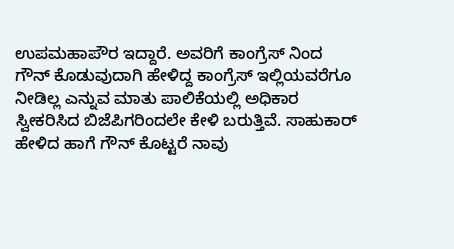ಉಪಮಹಾಪೌರ ಇದ್ದಾರೆ. ಅವರಿಗೆ ಕಾಂಗ್ರೆಸ್ ನಿಂದ ಗೌನ್ ಕೊಡುವುದಾಗಿ ಹೇಳಿದ್ದ ಕಾಂಗ್ರೆಸ್ ಇಲ್ಲಿಯವರೆಗೂ ನೀಡಿಲ್ಲ ಎನ್ನುವ ಮಾತು ಪಾಲಿಕೆಯಲ್ಲಿ ಅಧಿಕಾರ ಸ್ವೀಕರಿಸಿದ ಬಿಜೆಪಿಗರಿಂದಲೇ ಕೇಳಿ ಬರುತ್ತಿವೆ. ಸಾಹುಕಾರ್ ಹೇಳಿದ ಹಾಗೆ ಗೌನ್ ಕೊಟ್ಟರೆ ನಾವು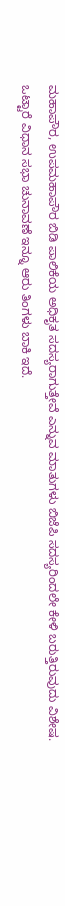ಮಹಾಪೌರ, ಉಪಮಹಾಪೌರ ಬಿಡಿ ಪಾಲಿಕೆಯ ಅಧಿಕೃತ ಸದಸ್ಯರಾಗುತ್ತೇವೆ ಎನ್ನುವ ಮಾತುಗಳು ಬಿಜೆಪಿ ಸದಸ್ಯರಿಂದಲೇ ಕೇಳಿ ಬರುತ್ತಿರುವುದು ವಿಶೇಷ.
ಒಟ್ಟಾರೆ ವಿಧಾನ ಸಭಾ ಚುನಾವಣೆ ಇನ್ನೂ ಆರು ತಿಂಗಳು ಬಾಕಿ ಇದೆ.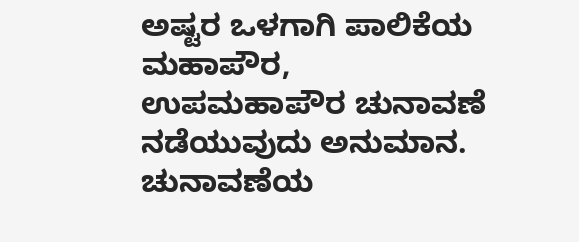ಅಷ್ಟರ ಒಳಗಾಗಿ ಪಾಲಿಕೆಯ ಮಹಾಪೌರ, ಉಪಮಹಾಪೌರ ಚುನಾವಣೆ ನಡೆಯುವುದು ಅನುಮಾನ. ಚುನಾವಣೆಯ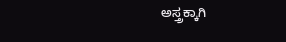ಅಸ್ತ್ರಕ್ಕಾಗಿ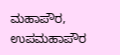ಮಹಾಪೌರ, ಉಪಮಹಾಪೌರ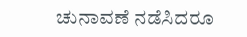ಚುನಾವಣೆ ನಡೆಸಿದರೂ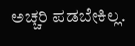ಅಚ್ಚರಿ ಪಡಬೇಕಿಲ್ಲ.